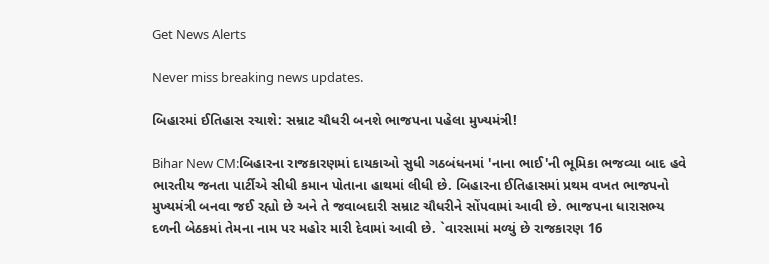Get News Alerts

Never miss breaking news updates.

બિહારમાં ઈતિહાસ રચાશે: સમ્રાટ ચૌધરી બનશે ભાજપના પહેલા મુખ્યમંત્રી!

Bihar New CM:બિહારના રાજકારણમાં દાયકાઓ સુધી ગઠબંધનમાં 'નાના ભાઈ'ની ભૂમિકા ભજવ્યા બાદ હવે ભારતીય જનતા પાર્ટીએ સીધી કમાન પોતાના હાથમાં લીધી છે. બિહારના ઈતિહાસમાં પ્રથમ વખત ભાજપનો મુખ્યમંત્રી બનવા જઈ રહ્યો છે અને તે જવાબદારી સમ્રાટ ચૌધરીને સોંપવામાં આવી છે. ભાજપના ધારાસભ્ય દળની બેઠકમાં તેમના નામ પર મહોર મારી દેવામાં આવી છે. `વારસામાં મળ્યું છે રાજકારણ 16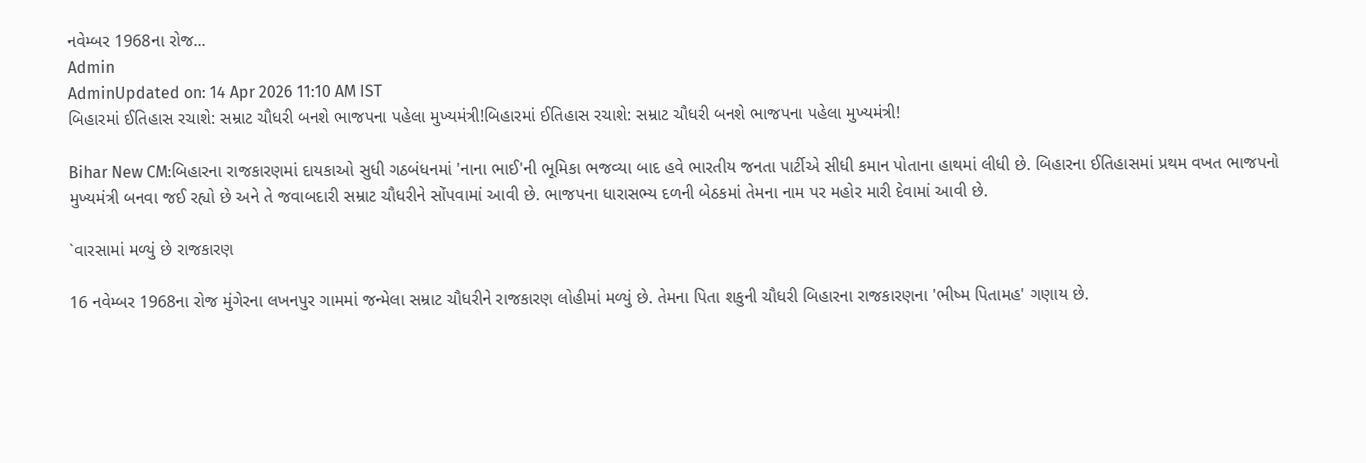નવેમ્બર 1968ના રોજ...
Admin
AdminUpdated on: 14 Apr 2026 11:10 AM IST
બિહારમાં ઈતિહાસ રચાશે: સમ્રાટ ચૌધરી બનશે ભાજપના પહેલા મુખ્યમંત્રી!બિહારમાં ઈતિહાસ રચાશે: સમ્રાટ ચૌધરી બનશે ભાજપના પહેલા મુખ્યમંત્રી!

Bihar New CM:બિહારના રાજકારણમાં દાયકાઓ સુધી ગઠબંધનમાં 'નાના ભાઈ'ની ભૂમિકા ભજવ્યા બાદ હવે ભારતીય જનતા પાર્ટીએ સીધી કમાન પોતાના હાથમાં લીધી છે. બિહારના ઈતિહાસમાં પ્રથમ વખત ભાજપનો મુખ્યમંત્રી બનવા જઈ રહ્યો છે અને તે જવાબદારી સમ્રાટ ચૌધરીને સોંપવામાં આવી છે. ભાજપના ધારાસભ્ય દળની બેઠકમાં તેમના નામ પર મહોર મારી દેવામાં આવી છે.

`વારસામાં મળ્યું છે રાજકારણ

16 નવેમ્બર 1968ના રોજ મુંગેરના લખનપુર ગામમાં જન્મેલા સમ્રાટ ચૌધરીને રાજકારણ લોહીમાં મળ્યું છે. તેમના પિતા શકુની ચૌધરી બિહારના રાજકારણના 'ભીષ્મ પિતામહ' ગણાય છે.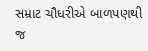સમ્રાટ ચૌધરીએ બાળપણથી જ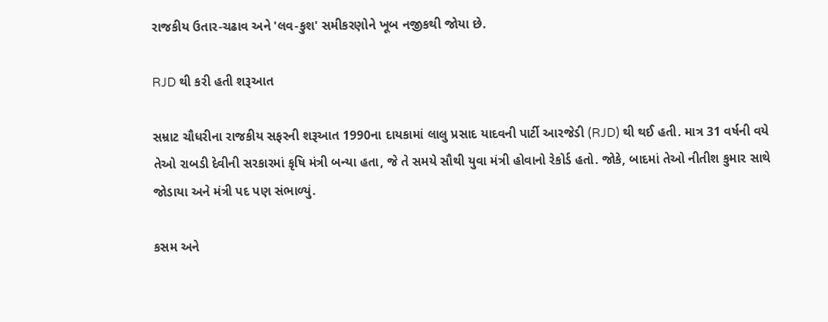રાજકીય ઉતાર-ચઢાવ અને 'લવ-કુશ' સમીકરણોને ખૂબ નજીકથી જોયા છે.

RJD થી કરી હતી શરૂઆત

સમ્રાટ ચૌધરીના રાજકીય સફરની શરૂઆત 1990ના દાયકામાં લાલુ પ્રસાદ યાદવની પાર્ટી આરજેડી (RJD) થી થઈ હતી. માત્ર 31 વર્ષની વયે તેઓ રાબડી દેવીની સરકારમાં કૃષિ મંત્રી બન્યા હતા, જે તે સમયે સૌથી યુવા મંત્રી હોવાનો રેકોર્ડ હતો. જોકે, બાદમાં તેઓ નીતીશ કુમાર સાથે જોડાયા અને મંત્રી પદ પણ સંભાળ્યું.

કસમ અને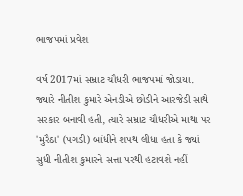ભાજપમાં પ્રવેશ

વર્ષ 2017માં સમ્રાટ ચૌધરી ભાજપમાં જોડાયા. જ્યારે નીતીશ કુમારે એનડીએ છોડીને આરજેડી સાથે સરકાર બનાવી હતી, ત્યારે સમ્રાટ ચૌધરીએ માથા પર 'મુરૈઠા' (પગડી) બાંધીને શપથ લીધા હતા કે જ્યાં સુધી નીતીશ કુમારને સત્તા પરથી હટાવશે નહીં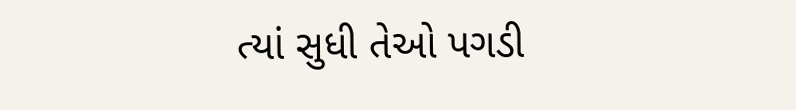ત્યાં સુધી તેઓ પગડી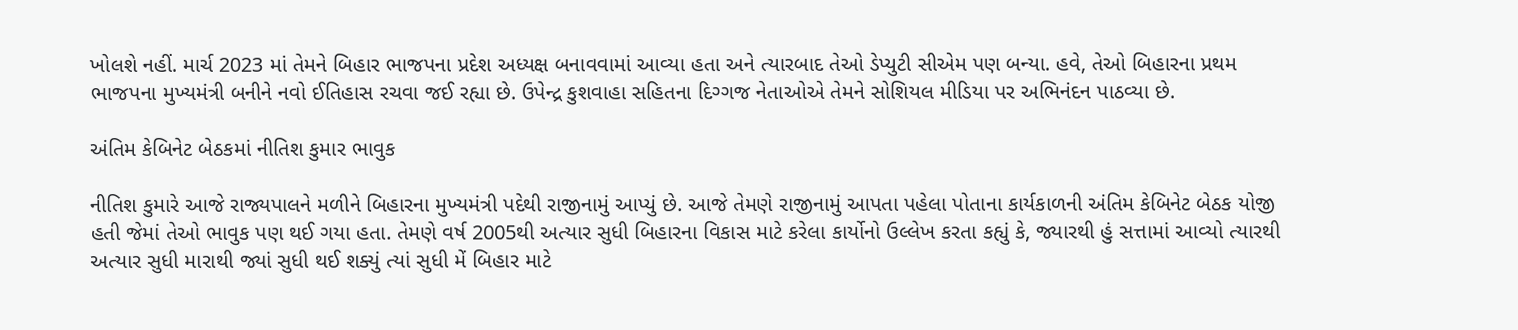ખોલશે નહીં. માર્ચ 2023 માં તેમને બિહાર ભાજપના પ્રદેશ અધ્યક્ષ બનાવવામાં આવ્યા હતા અને ત્યારબાદ તેઓ ડેપ્યુટી સીએમ પણ બન્યા. હવે, તેઓ બિહારના પ્રથમ ભાજપના મુખ્યમંત્રી બનીને નવો ઈતિહાસ રચવા જઈ રહ્યા છે. ઉપેન્દ્ર કુશવાહા સહિતના દિગ્ગજ નેતાઓએ તેમને સોશિયલ મીડિયા પર અભિનંદન પાઠવ્યા છે.

અંતિમ કેબિનેટ બેઠકમાં નીતિશ કુમાર ભાવુક

નીતિશ કુમારે આજે રાજ્યપાલને મળીને બિહારના મુખ્યમંત્રી પદેથી રાજીનામું આપ્યું છે. આજે તેમણે રાજીનામું આપતા પહેલા પોતાના કાર્યકાળની અંતિમ કેબિનેટ બેઠક યોજી હતી જેમાં તેઓ ભાવુક પણ થઈ ગયા હતા. તેમણે વર્ષ 2005થી અત્યાર સુધી બિહારના વિકાસ માટે કરેલા કાર્યોનો ઉલ્લેખ કરતા કહ્યું કે, જ્યારથી હું સત્તામાં આવ્યો ત્યારથી અત્યાર સુધી મારાથી જ્યાં સુધી થઈ શક્યું ત્યાં સુધી મેં બિહાર માટે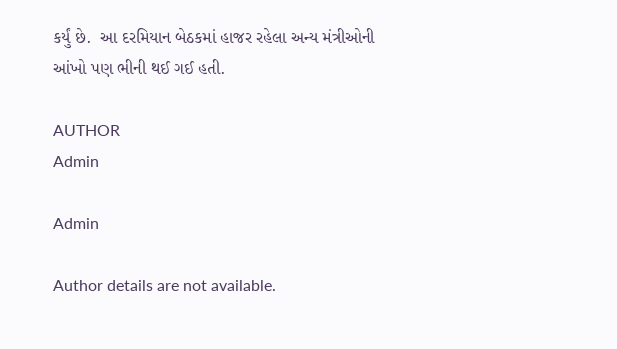કર્યું છે.  આ દરમિયાન બેઠકમાં હાજર રહેલા અન્ય મંત્રીઓની આંખો પણ ભીની થઈ ગઈ હતી.

AUTHOR
Admin

Admin

Author details are not available.